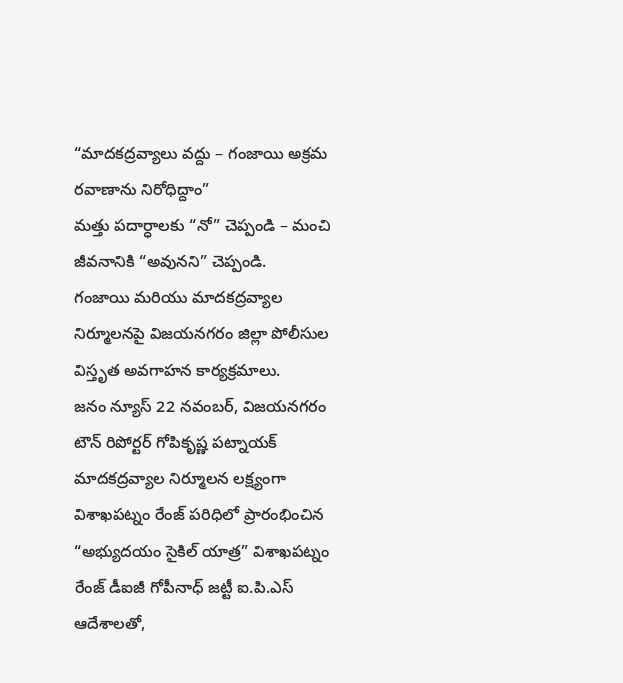“మాదకద్రవ్యాలు వద్దు – గంజాయి అక్రమ రవాణాను నిరోధిద్దాం”
మత్తు పదార్ధాలకు “నో” చెప్పండి – మంచి జీవనానికి “అవునని” చెప్పండి.
గంజాయి మరియు మాదకద్రవ్యాల నిర్మూలనపై విజయనగరం జిల్లా పోలీసుల విస్తృత అవగాహన కార్యక్రమాలు.
జనం న్యూస్ 22 నవంబర్, విజయనగరం టౌన్ రిపోర్టర్ గోపికృష్ణ పట్నాయక్
మాదకద్రవ్యాల నిర్మూలన లక్ష్యంగా విశాఖపట్నం రేంజ్ పరిధిలో ప్రారంభించిన “అభ్యుదయం సైకిల్ యాత్ర” విశాఖపట్నం రేంజ్ డీఐజీ గోపీనాధ్ జట్టీ ఐ.పి.ఎస్ ఆదేశాలతో,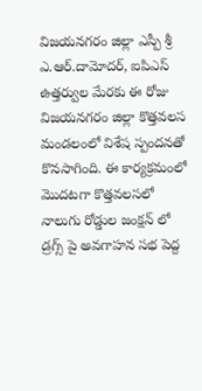విజయనగరం జిల్లా ఎస్పీ శ్రీ ఎ.ఆర్.దామోదర్, ఐపిఎస్ ఉత్తర్వుల మేరకు ఈ రోజు విజయనగరం జిల్లా కొత్తవలస మండలంలో విశేష స్పందనతో కొనసాగింది. ఈ కార్యక్రమంలో మొదటగా కొత్తవలసలో నాలుగు రోడ్డుల జంక్షన్ లో డ్రగ్స్ పై అవగాహన సభ పెద్ద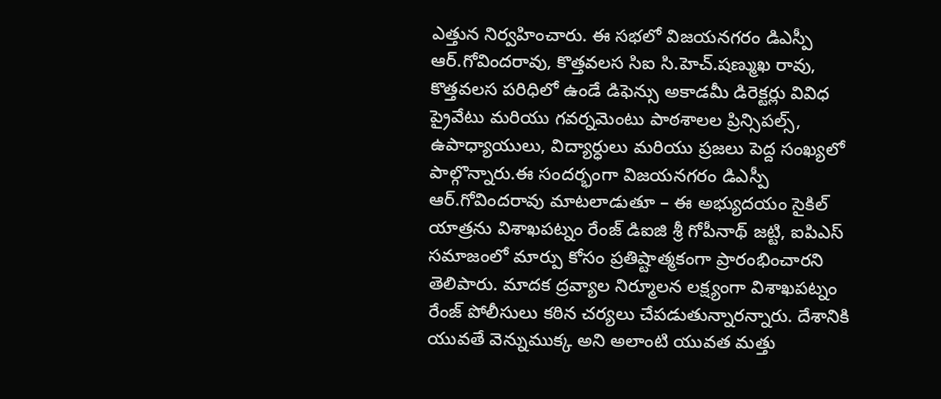ఎత్తున నిర్వహించారు. ఈ సభలో విజయనగరం డిఎస్పీ ఆర్.గోవిందరావు, కొత్తవలస సిఐ సి.హెచ్.షణ్ముఖ రావు, కొత్తవలస పరిధిలో ఉండే డిఫెన్సు అకాడమీ డిరెక్టర్లు వివిధ ప్రైవేటు మరియు గవర్నమెంటు పాఠశాలల ప్రిన్సిపల్స్, ఉపాధ్యాయులు, విద్యార్ధులు మరియు ప్రజలు పెద్ద సంఖ్యలో పాల్గొన్నారు.ఈ సందర్భంగా విజయనగరం డిఎస్పీ ఆర్.గోవిందరావు మాటలాడుతూ – ఈ అభ్యుదయం సైకిల్ యాత్రను విశాఖపట్నం రేంజ్ డిఐజి శ్రీ గోపీనాథ్ జట్టి, ఐపిఎస్ సమాజంలో మార్పు కోసం ప్రతిష్టాత్మకంగా ప్రారంభించారని తెలిపారు. మాదక ద్రవ్యాల నిర్మూలన లక్ష్యంగా విశాఖపట్నం రేంజ్ పోలీసులు కఠిన చర్యలు చేపడుతున్నారన్నారు. దేశానికి యువతే వెన్నుముక్క అని అలాంటి యువత మత్తు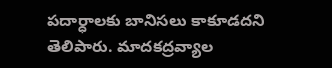పదార్ధాలకు బానిసలు కాకూడదని తెలిపారు. మాదకద్రవ్యాల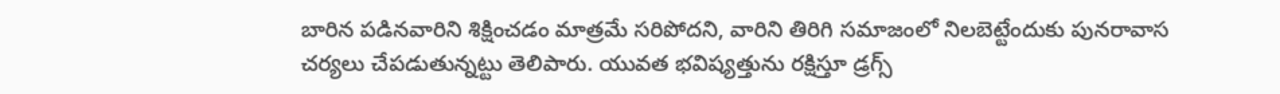బారిన పడినవారిని శిక్షించడం మాత్రమే సరిపోదని, వారిని తిరిగి సమాజంలో నిలబెట్టేందుకు పునరావాస చర్యలు చేపడుతున్నట్టు తెలిపారు. యువత భవిష్యత్తును రక్షిస్తూ డ్రగ్స్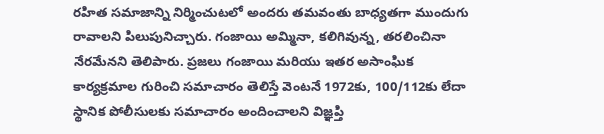రహిత సమాజాన్ని నిర్మించుటలో అందరు తమవంతు బాధ్యతగా ముందుగు రావాలని పిలుపునిచ్చారు. గంజాయి అమ్మినా, కలిగివున్న, తరలించినా నేరమేనని తెలిపారు. ప్రజలు గంజాయి మరియు ఇతర అసాంఘిక కార్యక్రమాల గురించి సమాచారం తెలిస్తే వెంటనే 1972కు, 100/112కు లేదా స్థానిక పోలీసులకు సమాచారం అందించాలని విజ్ఞప్తి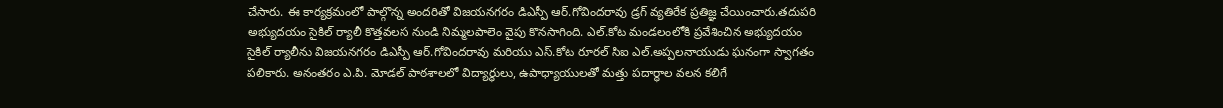చేసారు. ఈ కార్యక్రమంలో పాల్గొన్న అందరితో విజయనగరం డిఎస్పీ ఆర్.గోవిందరావు డ్రగ్ వ్యతిరేక ప్రతిజ్ఞ చేయించారు.తదుపరి అభ్యుదయం సైకిల్ ర్యాలీ కొత్తవలస నుండి నిమ్మలపాలెం వైపు కొనసాగింది. ఎల్.కోట మండలంలోకి ప్రవేశించిన అభ్యుదయం సైకిల్ ర్యాలీను విజయనగరం డిఎస్పీ ఆర్.గోవిందరావు మరియు ఎస్.కోట రూరల్ సిఐ ఎల్.అప్పలనాయుడు ఘనంగా స్వాగతం పలికారు. అనంతరం ఎ.పి. మోడల్ పాఠశాలలో విద్యార్ధులు, ఉపాధ్యాయులతో మత్తు పదార్ధాల వలన కలిగే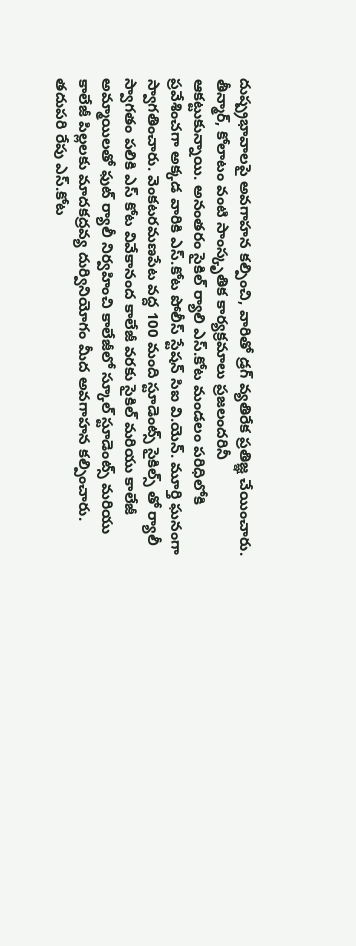దుష్ప్రభావాలపై అవగాహన కల్పించి, వారితో డ్రగ్ వ్యతిరేక ప్రతిజ్ఞ చేయించారు. తీన్మార్, కోలాటం వంటి సాంస్కృతిక కార్యక్రమాలు ప్రజలందరినీ ఆకట్టుకున్నాయి. అనంతరం సైకిల్ ర్యాలి ఎస్.కోట మండలం పరిధిలోకి ప్రవేశించగా అక్కడ వారికి ఎస్.కోట పోలీస్ స్టేషన్ సిఐ వి.యెన్. మూర్తి ఘనంగా స్వాగతించారు. వెంకటరమణపేట వద్ద 100 మంది స్టూడెంట్స్ సైకిల్స్ తో ర్యాలీ స్వాగతం పలికి ఎస్ కోట వివేకానంద కాలేజీ వరకు సైకిల్ మరియు కాలేజీ అమ్మాయిలతో ఫుట్ ర్యాలీ నిర్వహించి కాలేజీలో స్కూల్ స్టూడెంట్స్ మరియు కాలేజీ పిల్లలకు మాదకద్రవ్య దుర్వినియోగం మీద అవగాహన కల్పించారు. తదుపరి రేపు ఎస్.కోట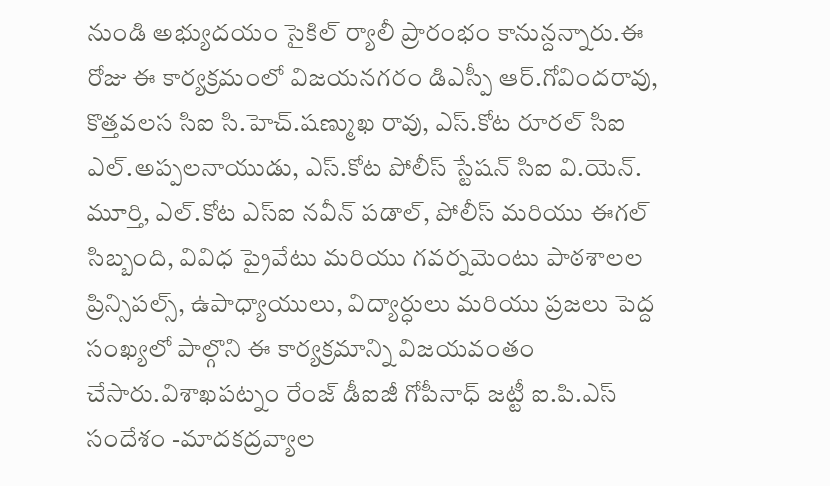నుండి అభ్యుదయం సైకిల్ ర్యాలీ ప్రారంభం కానున్దన్నారు.ఈ రోజు ఈ కార్యక్రమంలో విజయనగరం డిఎస్పీ ఆర్.గోవిందరావు, కొత్తవలస సిఐ సి.హెచ్.షణ్ముఖ రావు, ఎస్.కోట రూరల్ సిఐ ఎల్.అప్పలనాయుడు, ఎస్.కోట పోలీస్ స్టేషన్ సిఐ వి.యెన్. మూర్తి, ఎల్.కోట ఎస్ఐ నవీన్ పడాల్, పోలీస్ మరియు ఈగల్ సిబ్బంది, వివిధ ప్రైవేటు మరియు గవర్నమెంటు పాఠశాలల ప్రిన్సిపల్స్, ఉపాధ్యాయులు, విద్యార్ధులు మరియు ప్రజలు పెద్ద సంఖ్యలో పాల్గొని ఈ కార్యక్రమాన్ని విజయవంతం చేసారు.విశాఖపట్నం రేంజ్ డీఐజీ గోపీనాధ్ జట్టీ ఐ.పి.ఎస్ సందేశం -మాదకద్రవ్యాల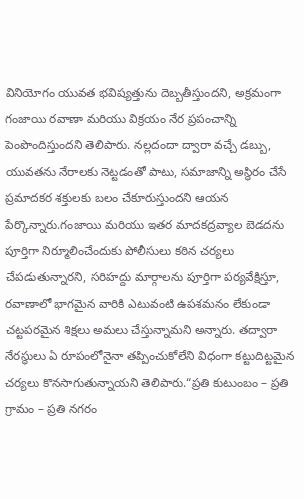వినియోగం యువత భవిష్యత్తును దెబ్బతీస్తుందని, అక్రమంగా గంజాయి రవాణా మరియు విక్రయం నేర ప్రపంచాన్ని పెంపొందిస్తుందని తెలిపారు. నల్లదందా ద్వారా వచ్చే డబ్బు, యువతను నేరాలకు నెట్టడంతో పాటు, సమాజాన్ని అస్థిరం చేసే ప్రమాదకర శక్తులకు బలం చేకూరుస్తుందని ఆయన పేర్కొన్నారు.గంజాయి మరియు ఇతర మాదకద్రవ్యాల బెడదను పూర్తిగా నిర్మూలించేందుకు పోలీసులు కఠిన చర్యలు చేపడుతున్నారని, సరిహద్దు మార్గాలను పూర్తిగా పర్యవేక్షిస్తూ, రవాణాలో భాగమైన వారికి ఎటువంటి ఉపశమనం లేకుండా చట్టపరమైన శిక్షలు అమలు చేస్తున్నామని అన్నారు. తద్వారా నేరస్థులు ఏ రూపంలోనైనా తప్పించుకోలేని విధంగా కట్టుదిట్టమైన చర్యలు కొనసాగుతున్నాయని తెలిపారు.“ప్రతి కుటుంబం – ప్రతి గ్రామం – ప్రతి నగరం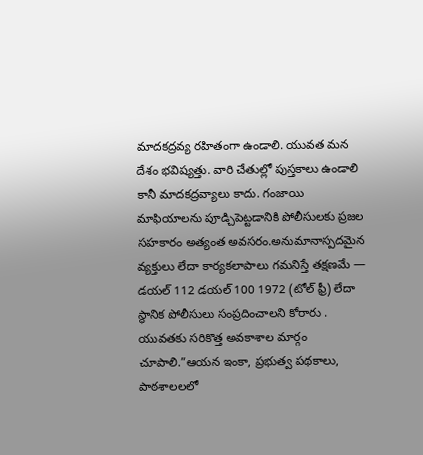మాదకద్రవ్య రహితంగా ఉండాలి. యువత మన దేశం భవిష్యత్తు. వారి చేతుల్లో పుస్తకాలు ఉండాలి కానీ మాదకద్రవ్యాలు కాదు. గంజాయి మాఫియాలను పూడ్చిపెట్టడానికి పోలీసులకు ప్రజల సహకారం అత్యంత అవసరం.అనుమానాస్పదమైన వ్యక్తులు లేదా కార్యకలాపాలు గమనిస్తే తక్షణమే — డయల్ 112 డయల్ 100 1972 (టోల్ ఫ్రీ) లేదా స్థానిక పోలీసులు సంప్రదించాలని కోరారు . యువతకు సరికొత్త అవకాశాల మార్గం చూపాలి.”ఆయన ఇంకా, ప్రభుత్వ పథకాలు, పాఠశాలలలో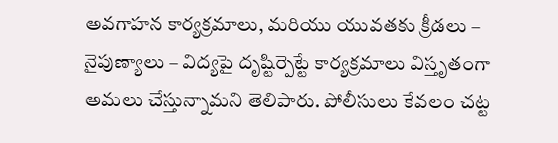అవగాహన కార్యక్రమాలు, మరియు యువతకు క్రీడలు – నైపుణ్యాలు – విద్యపై దృష్టిర్పెట్టే కార్యక్రమాలు విస్తృతంగా అమలు చేస్తున్నామని తెలిపారు. పోలీసులు కేవలం చట్ట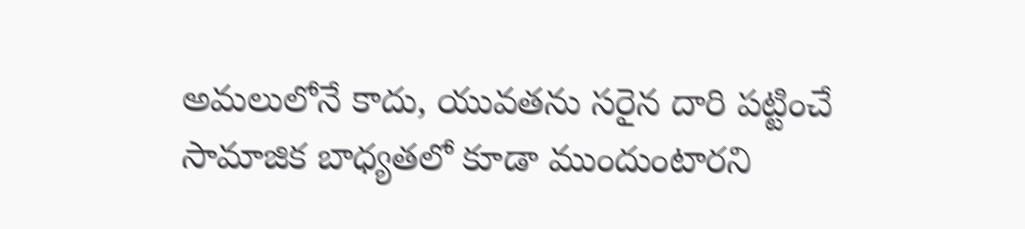అమలులోనే కాదు, యువతను సరైన దారి పట్టించే సామాజిక బాధ్యతలో కూడా ముందుంటారని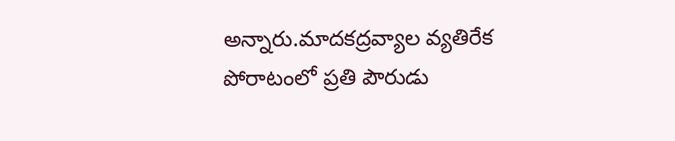అన్నారు.మాదకద్రవ్యాల వ్యతిరేక పోరాటంలో ప్రతి పౌరుడు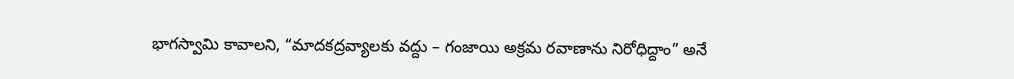భాగస్వామి కావాలని, “మాదకద్రవ్యాలకు వద్దు – గంజాయి అక్రమ రవాణాను నిరోధిద్దాం” అనే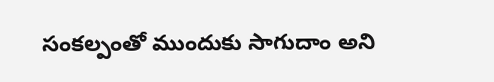సంకల్పంతో ముందుకు సాగుదాం అని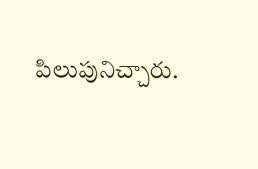పిలుపునిచ్చారు.